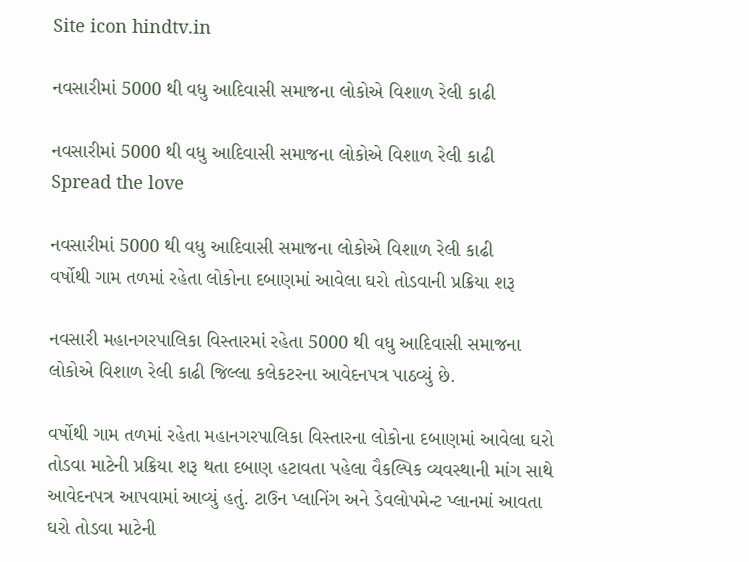Site icon hindtv.in

નવસારીમાં 5000 થી વધુ આદિવાસી સમાજના લોકોએ વિશાળ રેલી કાઢી

નવસારીમાં 5000 થી વધુ આદિવાસી સમાજના લોકોએ વિશાળ રેલી કાઢી
Spread the love

નવસારીમાં 5000 થી વધુ આદિવાસી સમાજના લોકોએ વિશાળ રેલી કાઢી
વર્ષોથી ગામ તળમાં રહેતા લોકોના દબાણમાં આવેલા ઘરો તોડવાની પ્રક્રિયા શરૂ

નવસારી મહાનગરપાલિકા વિસ્તારમાં રહેતા 5000 થી વધુ આદિવાસી સમાજના લોકોએ વિશાળ રેલી કાઢી જિલ્લા કલેકટરના આવેદનપત્ર પાઠવ્યું છે.

વર્ષોથી ગામ તળમાં રહેતા મહાનગરપાલિકા વિસ્તારના લોકોના દબાણમાં આવેલા ઘરો તોડવા માટેની પ્રક્રિયા શરૂ થતા દબાણ હટાવતા પહેલા વૈકલ્પિક વ્યવસ્થાની માંગ સાથે આવેદનપત્ર આપવામાં આવ્યું હતું. ટાઉન પ્લાનિંગ અને ડેવલોપમેન્ટ પ્લાનમાં આવતા ઘરો તોડવા માટેની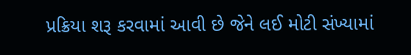પ્રક્રિયા શરૂ કરવામાં આવી છે જેને લઈ મોટી સંખ્યામાં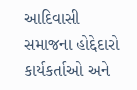આદિવાસી સમાજના હોદ્દેદારો કાર્યકર્તાઓ અને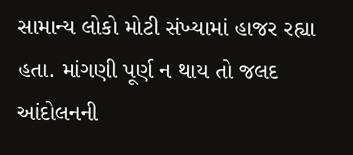સામાન્ય લોકો મોટી સંખ્યામાં હાજર રહ્યા હતા. માંગણી પૂર્ણ ન થાય તો જલદ આંદોલનની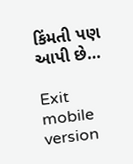કિંમતી પણ આપી છે…

Exit mobile version